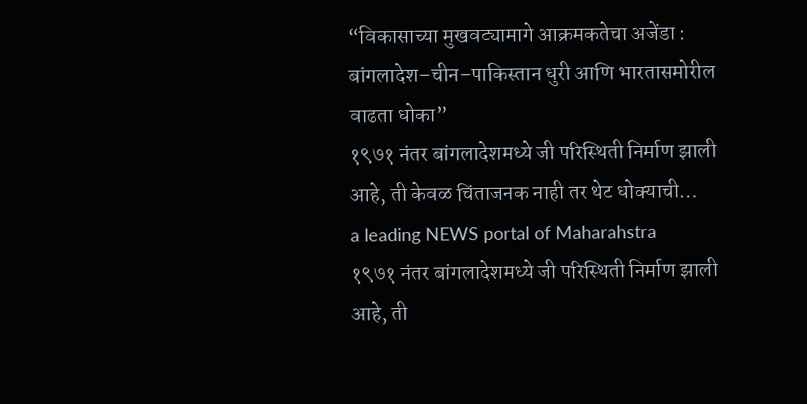“विकासाच्या मुखवट्यामागे आक्रमकतेचा अजेंडा : बांगलादेश–चीन–पाकिस्तान धुरी आणि भारतासमोरील वाढता धोका”
१९७१ नंतर बांगलादेशमध्ये जी परिस्थिती निर्माण झाली आहे, ती केवळ चिंताजनक नाही तर थेट धोक्याची…
a leading NEWS portal of Maharahstra
१९७१ नंतर बांगलादेशमध्ये जी परिस्थिती निर्माण झाली आहे, ती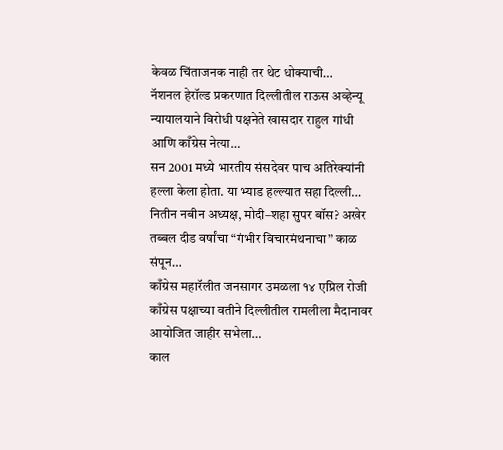केवळ चिंताजनक नाही तर थेट धोक्याची…
नॅशनल हेरॉल्ड प्रकरणात दिल्लीतील राऊस अव्हेन्यू न्यायालयाने विरोधी पक्षनेते खासदार राहुल गांधी आणि काँग्रेस नेत्या…
सन 2001 मध्ये भारतीय संसदेवर पाच अतिरेक्यांनी हल्ला केला होता. या भ्याड हल्ल्यात सहा दिल्ली…
नितीन नबीन अध्यक्ष, मोदी–शहा सुपर बॉस? अखेर तब्बल दीड वर्षांचा “गंभीर विचारमंथनाचा” काळ संपून…
काँग्रेस महारॅलीत जनसागर उमळला १४ एप्रिल रोजी काँग्रेस पक्षाच्या वतीने दिल्लीतील रामलीला मैदानावर आयोजित जाहीर सभेला…
काल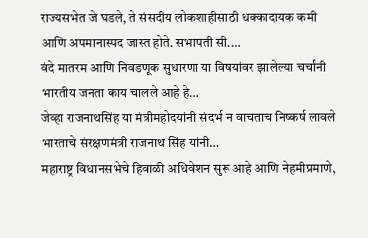राज्यसभेत जे घडले, ते संसदीय लोकशाहीसाठी धक्कादायक कमी आणि अपमानास्पद जास्त होते. सभापती सी.…
वंदे मातरम आणि निवडणूक सुधारणा या विषयांवर झालेल्या चर्चांनी भारतीय जनता काय चालले आहे हे…
जेव्हा राजनाथसिंह या मंत्रीमहोदयांनी संदर्भ न वाचताच निष्कर्ष लावले भारताचे संरक्षणमंत्री राजनाथ सिंह यांनी…
महाराष्ट्र विधानसभेचे हिवाळी अधिवेशन सुरू आहे आणि नेहमीप्रमाणे,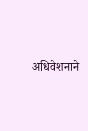अधिवेशनाने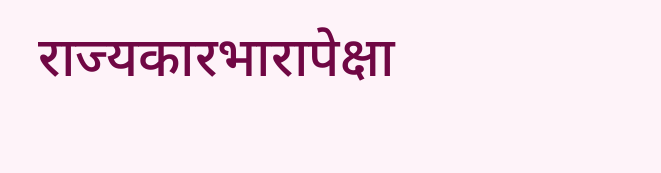राज्यकारभारापेक्षा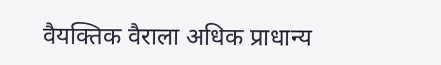वैयक्तिक वैराला अधिक प्राधान्य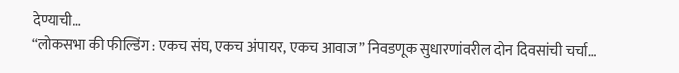देण्याची…
“लोकसभा की फील्डिंग : एकच संघ, एकच अंपायर, एकच आवाज” निवडणूक सुधारणांवरील दोन दिवसांची चर्चा…